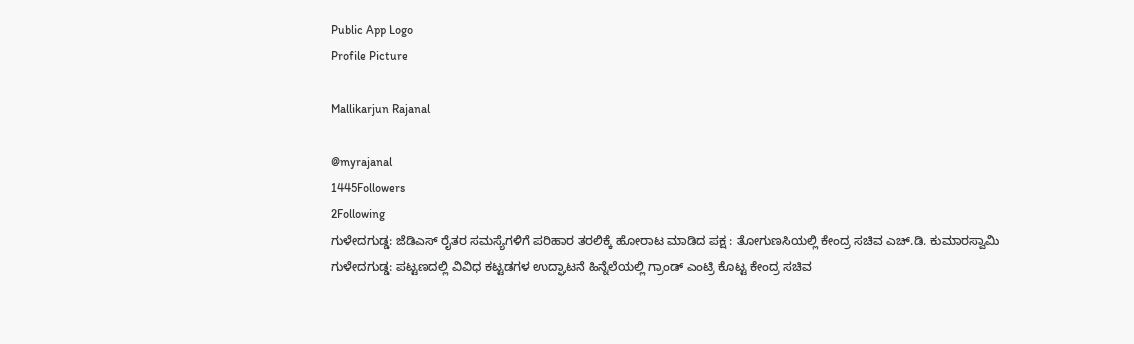Public App Logo
Profile Picture

Mallikarjun Rajanal

@myrajanal
1445Followers
2Following
ಗುಳೇದಗುಡ್ಡ: ಜೆಡಿಎಸ್ ರೈತರ ಸಮಸ್ಯೆಗಳಿಗೆ ಪರಿಹಾರ ತರಲಿಕ್ಕೆ ಹೋರಾಟ ಮಾಡಿದ ಪಕ್ಷ : ತೋಗುಣಸಿಯಲ್ಲಿ ಕೇಂದ್ರ ಸಚಿವ ಎಚ್.ಡಿ. ಕುಮಾರಸ್ವಾಮಿ
ಗುಳೇದಗುಡ್ಡ: ಪಟ್ಟಣದಲ್ಲಿ ವಿವಿಧ ಕಟ್ಟಡಗಳ ಉದ್ಘಾಟನೆ ಹಿನ್ನೆಲೆಯಲ್ಲಿ ಗ್ರಾಂಡ್ ಎಂಟ್ರಿ ಕೊಟ್ಟ ಕೇಂದ್ರ ಸಚಿವ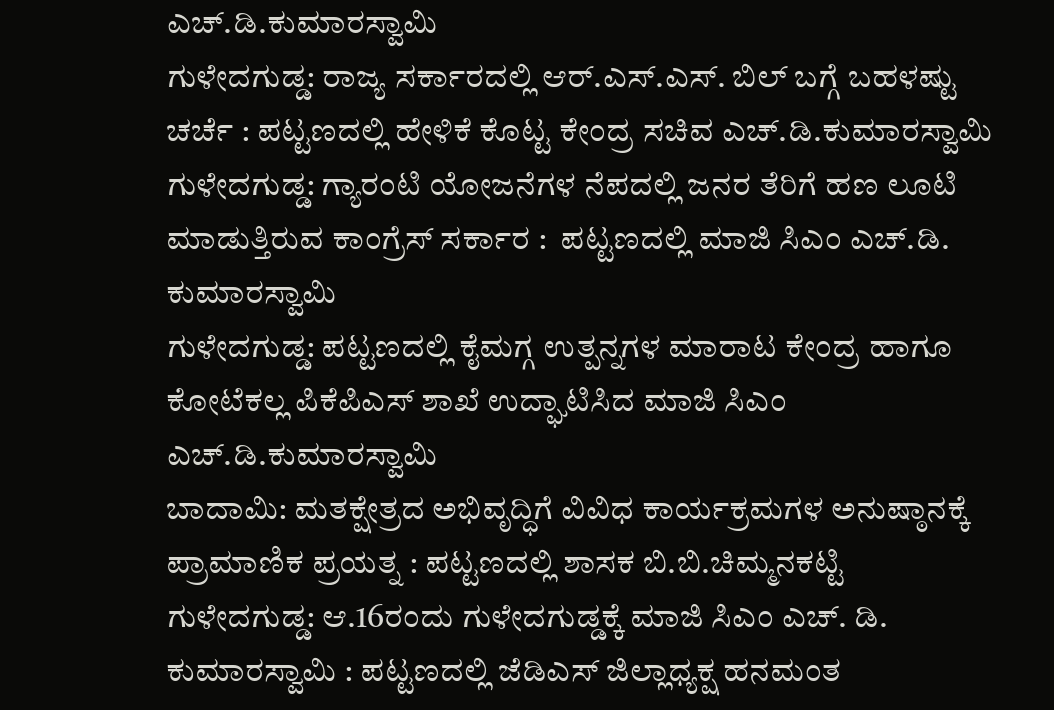ಎಚ್.ಡಿ.ಕುಮಾರಸ್ವಾಮಿ
ಗುಳೇದಗುಡ್ಡ: ರಾಜ್ಯ ಸರ್ಕಾರದಲ್ಲಿ ಆರ್.ಎಸ್.ಎಸ್. ಬಿಲ್ ಬಗ್ಗೆ ಬಹಳಷ್ಟು ಚರ್ಚೆ : ಪಟ್ಟಣದಲ್ಲಿ ಹೇಳಿಕೆ ಕೊಟ್ಟ ಕೇಂದ್ರ ಸಚಿವ ಎಚ್.ಡಿ.ಕುಮಾರಸ್ವಾಮಿ
ಗುಳೇದಗುಡ್ಡ: ಗ್ಯಾರಂಟಿ ಯೋಜನೆಗಳ ನೆಪದಲ್ಲಿ ಜನರ ತೆರಿಗೆ ಹಣ ಲೂಟಿ ಮಾಡುತ್ತಿರುವ ಕಾಂಗ್ರೆಸ್ ಸರ್ಕಾರ :  ಪಟ್ಟಣದಲ್ಲಿ ಮಾಜಿ ಸಿಎಂ ಎಚ್‌.ಡಿ. ಕುಮಾರಸ್ವಾಮಿ
ಗುಳೇದಗುಡ್ಡ: ಪಟ್ಟಣದಲ್ಲಿ ಕೈಮಗ್ಗ ಉತ್ಪನ್ನಗಳ ಮಾರಾಟ ಕೇಂದ್ರ ಹಾಗೂ ಕೋಟೆಕಲ್ಲ ಪಿಕೆಪಿಎಸ್ ಶಾಖೆ ಉದ್ಘಾಟಿಸಿದ ಮಾಜಿ ಸಿಎಂ ಎಚ್.ಡಿ.ಕುಮಾರಸ್ವಾಮಿ
ಬಾದಾಮಿ: ಮತಕ್ಷೇತ್ರದ ಅಭಿವೃದ್ಧಿಗೆ ವಿವಿಧ ಕಾರ್ಯಕ್ರಮಗಳ ಅನುಷ್ಠಾನಕ್ಕೆ ಪ್ರಾಮಾಣಿಕ ಪ್ರಯತ್ನ : ಪಟ್ಟಣದಲ್ಲಿ ಶಾಸಕ ಬಿ.ಬಿ.ಚಿಮ್ಮನಕಟ್ಟಿ
ಗುಳೇದಗುಡ್ಡ: ಆ.16ರಂದು ಗುಳೇದಗುಡ್ಡಕ್ಕೆ ಮಾಜಿ ಸಿಎಂ ಎಚ್. ಡಿ. ಕುಮಾರಸ್ವಾಮಿ : ಪಟ್ಟಣದಲ್ಲಿ ಜೆಡಿಎಸ್ ಜಿಲ್ಲಾಧ್ಯಕ್ಷ ಹನಮಂತ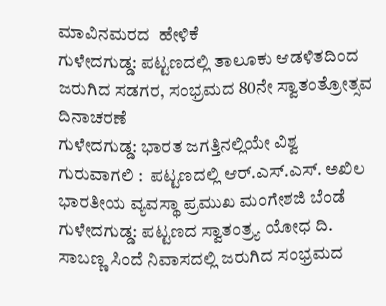ಮಾವಿನಮರದ  ಹೇಳಿಕೆ
ಗುಳೇದಗುಡ್ಡ: ಪಟ್ಟಣದಲ್ಲಿ ತಾಲೂಕು ಆಡಳಿತದಿಂದ ಜರುಗಿದ ಸಡಗರ, ಸಂಭ್ರಮದ 80ನೇ ಸ್ವಾತಂತ್ರೋತ್ಸವ ದಿನಾಚರಣೆ
ಗುಳೇದಗುಡ್ಡ: ಭಾರತ ಜಗತ್ತಿನಲ್ಲಿಯೇ ವಿಶ್ವ ಗುರುವಾಗಲಿ :  ಪಟ್ಟಣದಲ್ಲಿ ಆರ್.ಎಸ್.ಎಸ್. ಅಖಿಲ ಭಾರತೀಯ ವ್ಯವಸ್ಥಾ ಪ್ರಮುಖ ಮಂಗೇಶಜಿ ಬೆಂಡೆ
ಗುಳೇದಗುಡ್ಡ: ಪಟ್ಟಣದ ಸ್ವಾತಂತ್ರ್ಯ ಯೋಧ ದಿ. ಸಾಬಣ್ಣ ಸಿಂದೆ ನಿವಾಸದಲ್ಲಿ ಜರುಗಿದ ಸಂಭ್ರಮದ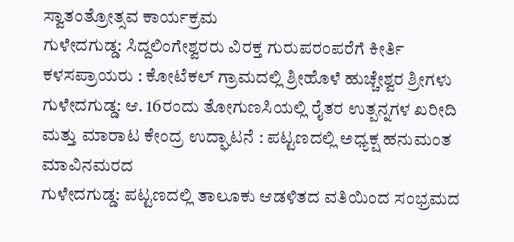ಸ್ವಾತಂತ್ರೋತ್ಸವ ಕಾರ್ಯಕ್ರಮ
ಗುಳೇದಗುಡ್ಡ: ಸಿದ್ದಲಿಂಗೇಶ್ವರರು ವಿರಕ್ತ ಗುರುಪರಂಪರೆಗೆ ಕೀರ್ತಿ ಕಳಸಪ್ರಾಯರು : ಕೋಟೆಕಲ್ ಗ್ರಾಮದಲ್ಲಿ ಶ್ರೀಹೊಳೆ ಹುಚ್ಚೇಶ್ವರ ಶ್ರೀಗಳು
ಗುಳೇದಗುಡ್ಡ: ಆ. 16ರಂದು ತೋಗುಣಸಿಯಲ್ಲಿ ರೈತರ ಉತ್ಪನ್ನಗಳ ಖರೀದಿ ಮತ್ತು ಮಾರಾಟ ಕೇಂದ್ರ ಉದ್ಘಾಟನೆ : ಪಟ್ಟಣದಲ್ಲಿ ಅಧ್ಯಕ್ಷ ಹನುಮಂತ ಮಾವಿನಮರದ
ಗುಳೇದಗುಡ್ಡ: ಪಟ್ಟಣದಲ್ಲಿ ತಾಲೂಕು ಆಡಳಿತದ ವತಿಯಿಂದ ಸಂಭ್ರಮದ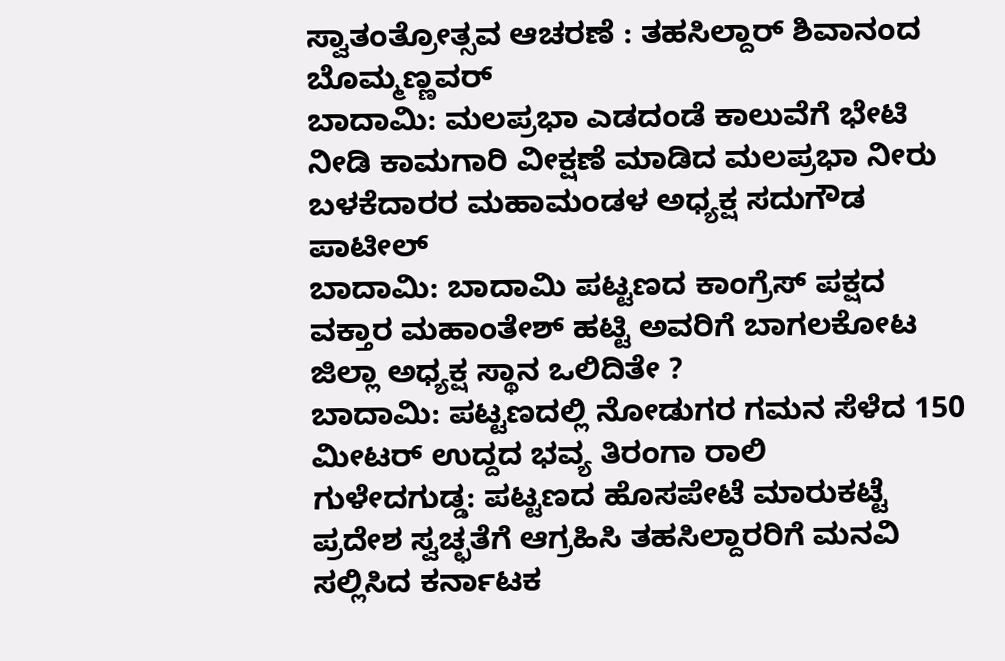ಸ್ವಾತಂತ್ರೋತ್ಸವ ಆಚರಣೆ : ತಹಸಿಲ್ದಾರ್ ಶಿವಾನಂದ ಬೊಮ್ಮಣ್ಣವರ್
ಬಾದಾಮಿ: ಮಲಪ್ರಭಾ ಎಡದಂಡೆ ಕಾಲುವೆಗೆ ಭೇಟಿ ನೀಡಿ ಕಾಮಗಾರಿ ವೀಕ್ಷಣೆ ಮಾಡಿದ ಮಲಪ್ರಭಾ ನೀರು ಬಳಕೆದಾರರ ಮಹಾಮಂಡಳ ಅಧ್ಯಕ್ಷ ಸದುಗೌಡ ಪಾಟೀಲ್
ಬಾದಾಮಿ: ಬಾದಾಮಿ ಪಟ್ಟಣದ ಕಾಂಗ್ರೆಸ್ ಪಕ್ಷದ ವಕ್ತಾರ ಮಹಾಂತೇಶ್ ಹಟ್ಟಿ ಅವರಿಗೆ ಬಾಗಲಕೋಟ ಜಿಲ್ಲಾ ಅಧ್ಯಕ್ಷ ಸ್ಥಾನ ಒಲಿದಿತೇ ?
ಬಾದಾಮಿ: ಪಟ್ಟಣದಲ್ಲಿ ನೋಡುಗರ ಗಮನ ಸೆಳೆದ 150 ಮೀಟರ್ ಉದ್ದದ ಭವ್ಯ ತಿರಂಗಾ ರಾಲಿ
ಗುಳೇದಗುಡ್ಡ: ಪಟ್ಟಣದ ಹೊಸಪೇಟೆ ಮಾರುಕಟ್ಟೆ ಪ್ರದೇಶ ಸ್ವಚ್ಛತೆಗೆ ಆಗ್ರಹಿಸಿ ತಹಸಿಲ್ದಾರರಿಗೆ ಮನವಿ ಸಲ್ಲಿಸಿದ ಕರ್ನಾಟಕ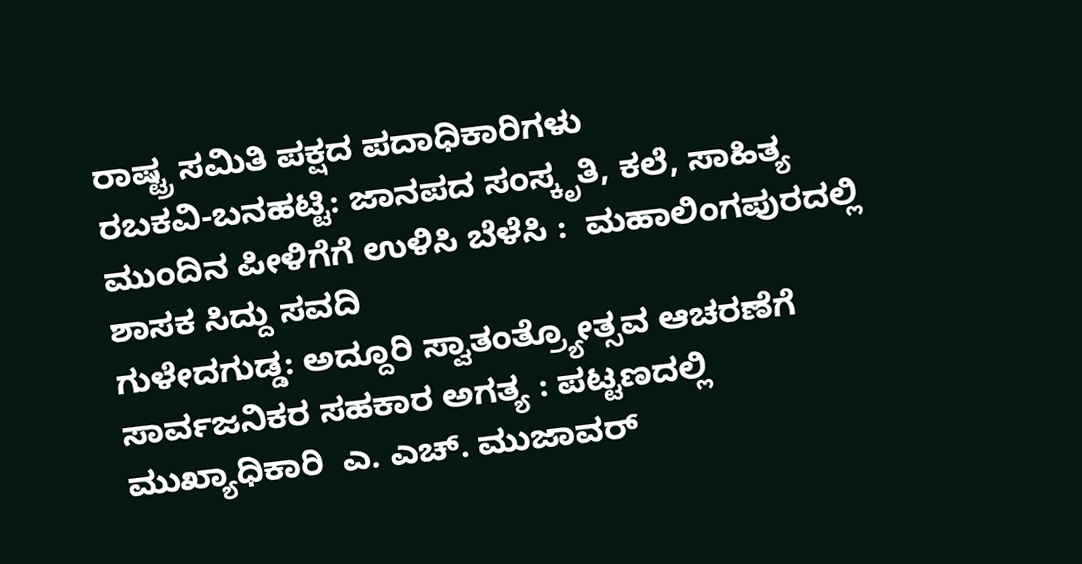ರಾಷ್ಟ್ರ ಸಮಿತಿ ಪಕ್ಷದ ಪದಾಧಿಕಾರಿಗಳು
ರಬಕವಿ-ಬನಹಟ್ಟಿ: ಜಾನಪದ ಸಂಸ್ಕೃತಿ, ಕಲೆ, ಸಾಹಿತ್ಯ ಮುಂದಿನ ಪೀಳಿಗೆಗೆ ಉಳಿಸಿ ಬೆಳೆಸಿ :  ಮಹಾಲಿಂಗಪುರದಲ್ಲಿ ಶಾಸಕ ಸಿದ್ದು ಸವದಿ
ಗುಳೇದಗುಡ್ಡ: ಅದ್ದೂರಿ ಸ್ವಾತಂತ್ರ್ಯೋತ್ಸವ ಆಚರಣೆಗೆ ಸಾರ್ವಜನಿಕರ ಸಹಕಾರ ಅಗತ್ಯ : ಪಟ್ಟಣದಲ್ಲಿ ಮುಖ್ಯಾಧಿಕಾರಿ  ಎ. ಎಚ್. ಮುಜಾವರ್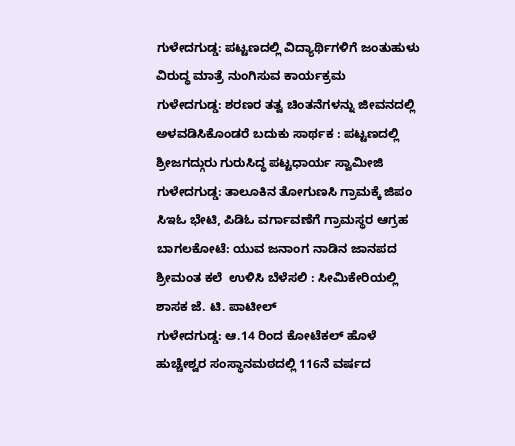ಗುಳೇದಗುಡ್ಡ: ಪಟ್ಟಣದಲ್ಲಿ ವಿದ್ಯಾರ್ಥಿಗಳಿಗೆ ಜಂತುಹುಳು ವಿರುದ್ಧ ಮಾತ್ರೆ ನುಂಗಿಸುವ ಕಾರ್ಯಕ್ರಮ
ಗುಳೇದಗುಡ್ಡ: ಶರಣರ ತತ್ವ ಚಿಂತನೆಗಳನ್ನು ಜೀವನದಲ್ಲಿ ಅಳವಡಿಸಿಕೊಂಡರೆ ಬದುಕು ಸಾರ್ಥಕ : ಪಟ್ಟಣದಲ್ಲಿ ಶ್ರೀಜಗದ್ಗುರು ಗುರುಸಿದ್ಧ ಪಟ್ಟಧಾರ್ಯ ಸ್ವಾಮೀಜಿ
ಗುಳೇದಗುಡ್ಡ: ತಾಲೂಕಿನ ತೋಗುಣಸಿ ಗ್ರಾಮಕ್ಕೆ ಜಿಪಂ ಸಿಇಓ ಭೇಟಿ, ಪಿಡಿಓ ವರ್ಗಾವಣೆಗೆ ಗ್ರಾಮಸ್ಥರ ಆಗ್ರಹ
ಬಾಗಲಕೋಟೆ: ಯುವ ಜನಾಂಗ ನಾಡಿನ ಜಾನಪದ ಶ್ರೀಮಂತ ಕಲೆ  ಉಳಿಸಿ ಬೆಳೆಸಲಿ : ಸೀಮಿಕೇರಿಯಲ್ಲಿ ಶಾಸಕ ಜೆ. ಟಿ. ಪಾಟೀಲ್
ಗುಳೇದಗುಡ್ಡ: ಆ.14 ರಿಂದ ಕೋಟೆಕಲ್ ಹೊಳೆ ಹುಚ್ಚೇಶ್ವರ ಸಂಸ್ಥಾನಮಠದಲ್ಲಿ 116ನೆ ವರ್ಷದ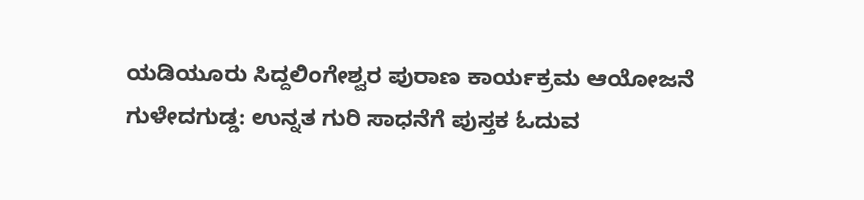ಯಡಿಯೂರು ಸಿದ್ದಲಿಂಗೇಶ್ವರ ಪುರಾಣ ಕಾರ್ಯಕ್ರಮ ಆಯೋಜನೆ
ಗುಳೇದಗುಡ್ಡ: ಉನ್ನತ ಗುರಿ ಸಾಧನೆಗೆ ಪುಸ್ತಕ ಓದುವ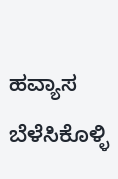ಹವ್ಯಾಸ ಬೆಳೆಸಿಕೊಳ್ಳಿ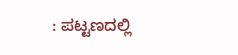: ಪಟ್ಟಣದಲ್ಲಿ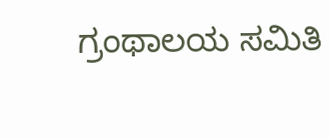ಗ್ರಂಥಾಲಯ ಸಮಿತಿ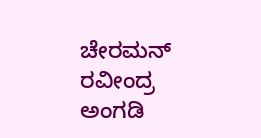ಚೇರಮನ್ ರವೀಂದ್ರ ಅಂಗಡಿ